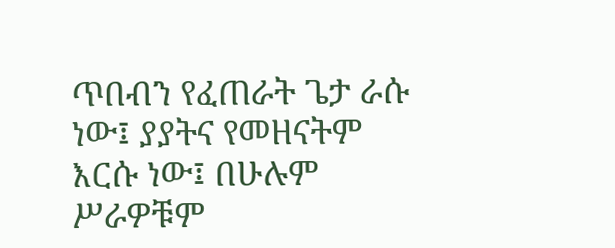ጥበብን የፈጠራት ጌታ ራሱ ነው፤ ያያትና የመዘናትም እርሱ ነው፤ በሁሉም ሥራዎቹም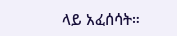ላይ አፈሰሳት።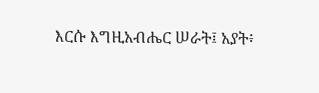እርሱ እግዚአብሔር ሠራት፤ አያት፥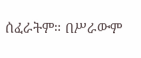ሰፈራትም። በሥራውም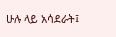ሁሉ ላይ አሳደራት፤